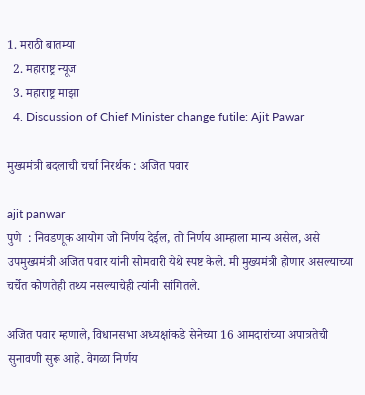1. मराठी बातम्या
  2. महाराष्ट्र न्यूज
  3. महाराष्ट्र माझा
  4. Discussion of Chief Minister change futile: Ajit Pawar

मुख्यमंत्री बदलाची चर्चा निरर्थक : अजित पवार

ajit panwar
पुणे  : निवडणूक आयोग जो निर्णय देईल, तो निर्णय आम्हाला मान्य असेल, असे उपमुख्यमंत्री अजित पवार यांनी सोमवारी येथे स्पष्ट केले. मी मुख्यमंत्री होणार असल्याच्या चर्चेत कोणतेही तथ्य नसल्याचेही त्यांनी सांगितले.

अजित पवार म्हणाले, विधानसभा अध्यक्षांकडे सेनेच्या 16 आमदारांच्या अपात्रतेची सुनावणी सुरू आहे. वेगळा निर्णय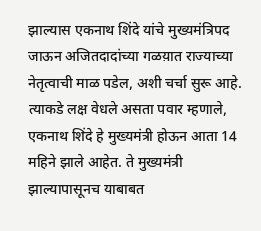झाल्यास एकनाथ शिंदे यांचे मुख्यमंत्रिपद जाऊन अजितदादांच्या गळय़ात राज्याच्या नेतृत्वाची माळ पडेल, अशी चर्चा सुरू आहे. त्याकडे लक्ष वेधले असता पवार म्हणाले, एकनाथ शिंदे हे मुख्यमंत्री होऊन आता 14 महिने झाले आहेत. ते मुख्यमंत्री झाल्यापासूनच याबाबत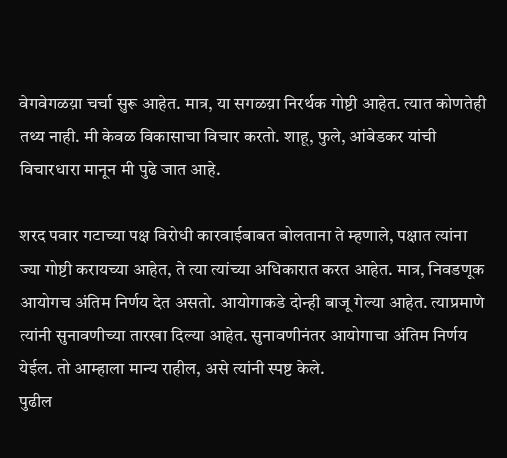वेगवेगळय़ा चर्चा सुरू आहेत. मात्र, या सगळय़ा निरर्थक गोष्टी आहेत. त्यात कोणतेही तथ्य नाही. मी केवळ विकासाचा विचार करतो. शाहू, फुले, आंबेडकर यांची विचारधारा मानून मी पुढे जात आहे.

शरद पवार गटाच्या पक्ष विरोधी कारवाईबाबत बोलताना ते म्हणाले, पक्षात त्यांना ज्या गोष्टी करायच्या आहेत, ते त्या त्यांच्या अधिकारात करत आहेत. मात्र, निवडणूक आयोगच अंतिम निर्णय देत असतो. आयोगाकडे दोन्ही बाजू गेल्या आहेत. त्याप्रमाणे त्यांनी सुनावणीच्या तारखा दिल्या आहेत. सुनावणीनंतर आयोगाचा अंतिम निर्णय येईल. तो आम्हाला मान्य राहील, असे त्यांनी स्पष्ट केले.
पुढील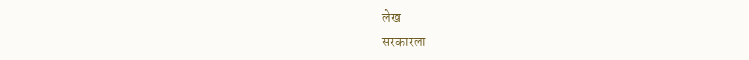लेख
सरकारला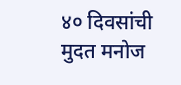४० दिवसांची मुदत मनोज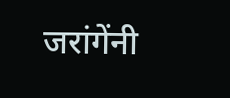जरांगेंनी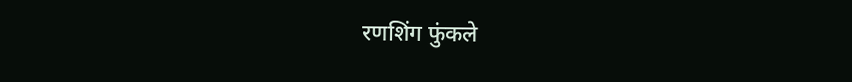रणशिंग फुंकले